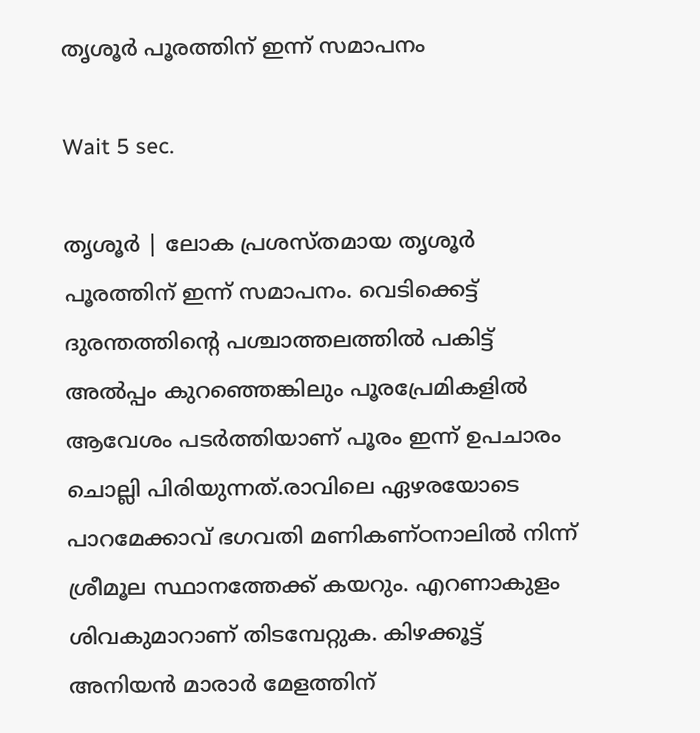തൃശൂര്‍ പൂരത്തിന് ഇന്ന് സമാപനം

Wait 5 sec.

തൃശൂര്‍ | ലോക പ്രശസ്തമായ തൃശൂര്‍ പൂരത്തിന് ഇന്ന് സമാപനം. വെടിക്കെട്ട് ദുരന്തത്തിന്റെ പശ്ചാത്തലത്തില്‍ പകിട്ട് അല്‍പ്പം കുറഞ്ഞെങ്കിലും പൂരപ്രേമികളില്‍ ആവേശം പടര്‍ത്തിയാണ് പൂരം ഇന്ന് ഉപചാരം ചൊല്ലി പിരിയുന്നത്.രാവിലെ ഏഴരയോടെ പാറമേക്കാവ് ഭഗവതി മണികണ്ഠനാലില്‍ നിന്ന് ശ്രീമൂല സ്ഥാനത്തേക്ക് കയറും. എറണാകുളം ശിവകുമാറാണ് തിടമ്പേറ്റുക. കിഴക്കൂട്ട് അനിയന്‍ മാരാര്‍ മേളത്തിന്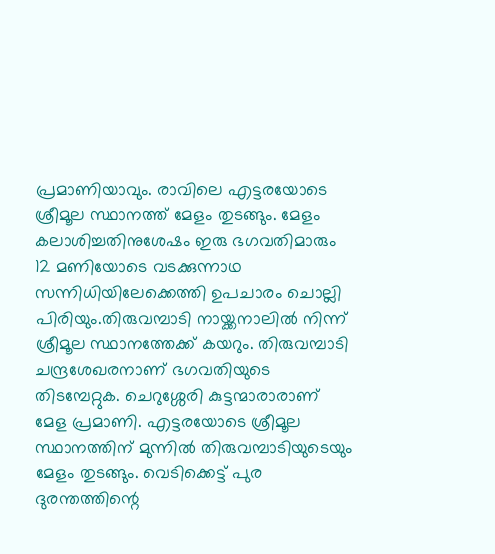പ്രമാണിയാവും. രാവിലെ എട്ടരയോടെ ശ്രീമൂല സ്ഥാനത്ത് മേളം തുടങ്ങും. മേളം കലാശിച്ചതിനുശേഷം ഇരു ഭഗവതിമാരും 12 മണിയോടെ വടക്കുന്നാഥ സന്നിധിയിലേക്കെത്തി ഉപചാരം ചൊല്ലി പിരിയും.തിരുവമ്പാടി നായ്ക്കനാലില്‍ നിന്ന് ശ്രീമൂല സ്ഥാനത്തേക്ക് കയറും. തിരുവമ്പാടി ചന്ദ്രശേഖരനാണ് ഭഗവതിയുടെ തിടമ്പേറ്റുക. ചെറുശ്ശേരി കുട്ടന്മാരാരാണ് മേള പ്രമാണി. എട്ടരയോടെ ശ്രീമൂല സ്ഥാനത്തിന് മുന്നില്‍ തിരുവമ്പാടിയുടെയും മേളം തുടങ്ങും. വെടിക്കെട്ട് പുര ദുരന്തത്തിന്റെ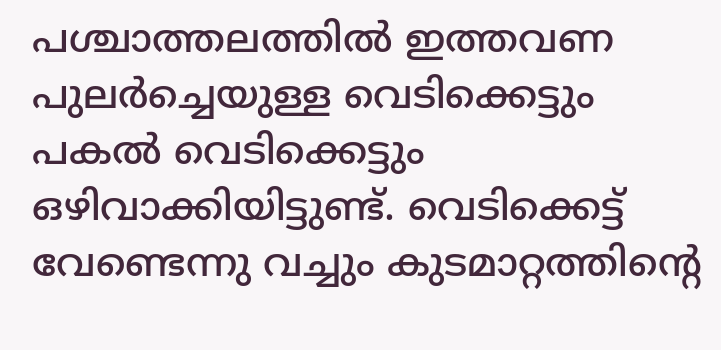പശ്ചാത്തലത്തില്‍ ഇത്തവണ പുലര്‍ച്ചെയുള്ള വെടിക്കെട്ടും പകല്‍ വെടിക്കെട്ടും ഒഴിവാക്കിയിട്ടുണ്ട്. വെടിക്കെട്ട് വേണ്ടെന്നു വച്ചും കുടമാറ്റത്തിന്റെ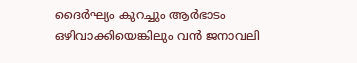ദൈര്‍ഘ്യം കുറച്ചും ആര്‍ഭാടം ഒഴിവാക്കിയെങ്കിലും വന്‍ ജനാവലി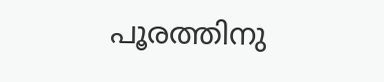പൂരത്തിനു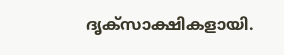ദൃക്‌സാക്ഷികളായി.